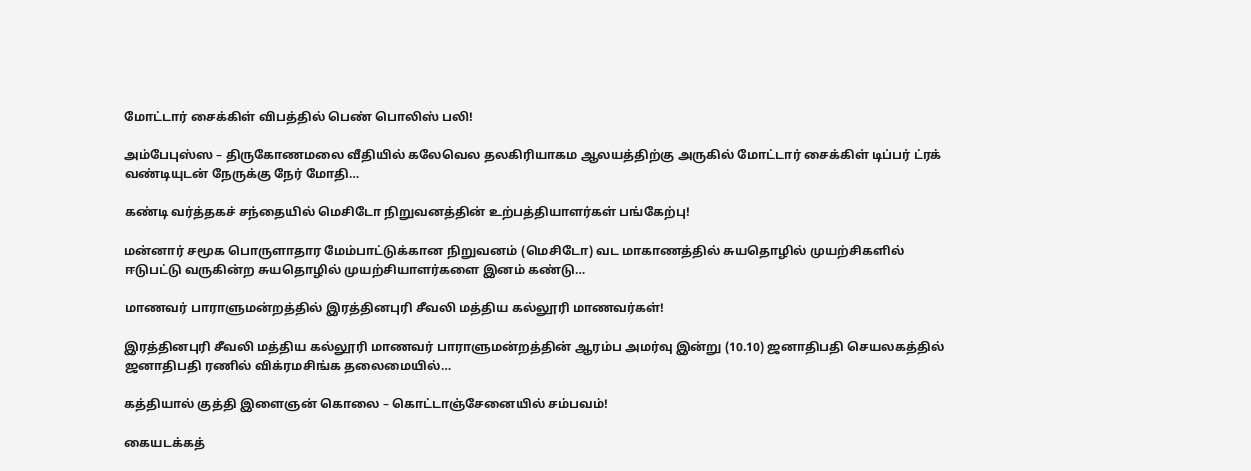மோட்டார் சைக்கிள் விபத்தில் பெண் பொலிஸ் பலி!

அம்பேபுஸ்ஸ – திருகோணமலை வீதியில் கலேவெல தலகிரியாகம ஆலயத்திற்கு அருகில் மோட்டார் சைக்கிள் டிப்பர் ட்ரக் வண்டியுடன் நேருக்கு நேர் மோதி…

கண்டி வர்த்தகச் சந்தையில் மெசிடோ நிறுவனத்தின் உற்பத்தியாளர்கள் பங்கேற்பு!

மன்னார் சமூக பொருளாதார மேம்பாட்டுக்கான நிறுவனம் (மெசிடோ) வட மாகாணத்தில் சுயதொழில் முயற்சிகளில் ஈடுபட்டு வருகின்ற சுயதொழில் முயற்சியாளர்களை இனம் கண்டு…

மாணவர் பாராளுமன்றத்தில் இரத்தினபுரி சீவலி மத்திய கல்லூரி மாணவர்கள்!

இரத்தினபுரி சீவலி மத்திய கல்லூரி மாணவர் பாராளுமன்றத்தின் ஆரம்ப அமர்வு இன்று (10.10) ஜனாதிபதி செயலகத்தில் ஜனாதிபதி ரணில் விக்ரமசிங்க தலைமையில்…

கத்தியால் குத்தி இளைஞன் கொலை – கொட்டாஞ்சேனையில் சம்பவம்!

கையடக்கத்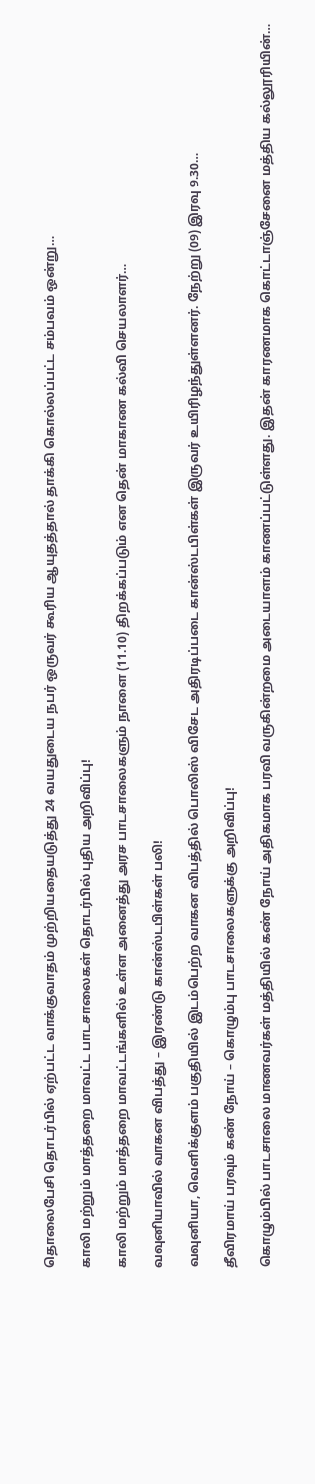தொலைபேசி தொடர்பில் ஏற்பட்ட வாக்குவாதம் முற்றியதையடுத்து 24 வயதுடைய நபர் ஒருவர் கூரிய ஆயுதத்தால் தாக்கி கொல்லப்பட்ட சம்பவம் ஒன்று…

காலி மற்றும் மாத்தறை மாவட்ட பாடசாலைகள் தொடர்பில் புதிய அறிவிப்பு!

காலி மற்றும் மாத்தறை மாவட்டங்களில் உள்ள அனைத்து அரச பாடசாலைகளும் நாளை (11.10) திறக்கப்படும் என தென் மாகாண கல்வி செயலாளர்…

வவுனியாவில் வாகன விபத்து – இரண்டு கான்ஸ்டபிள்கள் பலி!

வவுனியா, வெளிக்குளம் பகுதியில் இடம்பெற்ற வாகன விபத்தில் பொலிஸ் விசேட அதிரடிப்படை கான்ஸ்டபிள்கள் இருவர் உயிரிழந்துள்ளனர். நேற்று (09) இரவு 9.30…

தீவிரமாய் பரவும் கண் நோய் – கொழும்பு பாடசாலைகளுக்கு அறிவிப்பு!

கொழும்பில் பாடசாலை மாணவர்கள் மத்தியில் கண் நோய் அதிகமாக பரவி வருகின்றமை அடையாளம் காணப்பட்டுள்ளது. இதன் காரணமாக கொட்டாஞ்சேனை மத்திய கல்லூரியின்…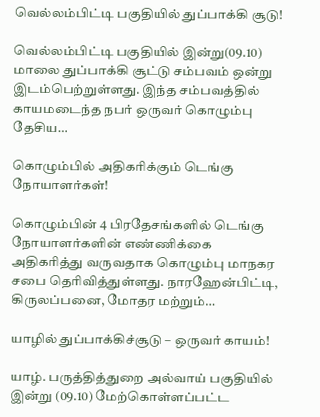வெல்லம்பிட்டி பகுதியில் துப்பாக்கி சூடு!

வெல்லம்பிட்டி பகுதியில் இன்று(09.10) மாலை துப்பாக்கி சூட்டு சம்பவம் ஒன்று இடம்பெற்றுள்ளது. இந்த சம்பவத்தில் காயமடைந்த நபர் ஒருவர் கொழும்பு தேசிய…

கொழும்பில் அதிகரிக்கும் டெங்கு நோயாளர்கள்!

கொழும்பின் 4 பிரதேசங்களில் டெங்கு நோயாளர்களின் எண்ணிக்கை அதிகரித்து வருவதாக கொழும்பு மாநகர சபை தெரிவித்துள்ளது. நாரஹேன்பிட்டி, கிருலப்பனை, மோதர மற்றும்…

யாழில் துப்பாக்கிச்சூடு – ஒருவர் காயம்!

யாழ். பருத்தித்துறை அல்வாய் பகுதியில் இன்று (09.10) மேற்கொள்ளப்பட்ட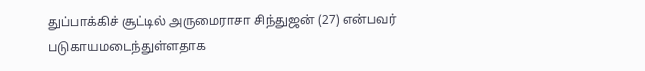துப்பாக்கிச் சூட்டில் அருமைராசா சிந்துஜன் (27) என்பவர் படுகாயமடைந்துள்ளதாக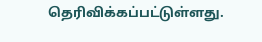தெரிவிக்கப்பட்டுள்ளது.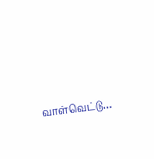வாள்வெட்டு…